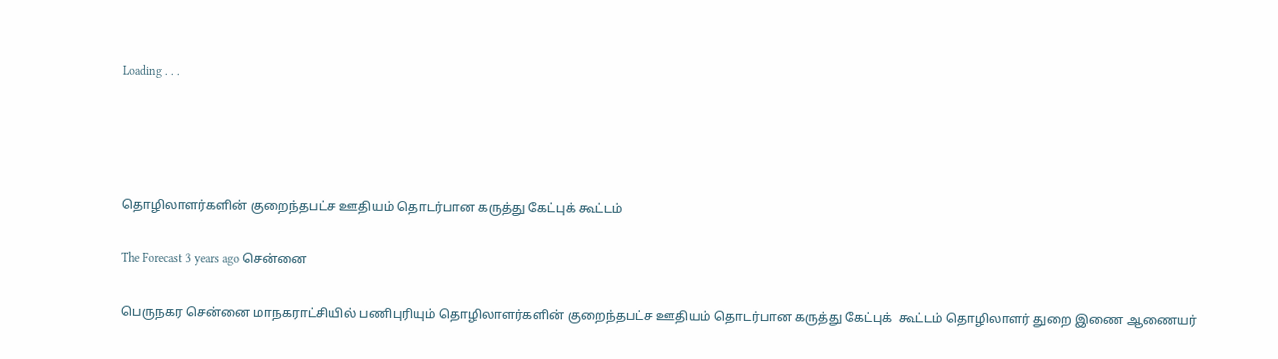Loading . . .




தொழிலாளர்களின் குறைந்தபட்ச ஊதியம் தொடர்பான கருத்து கேட்புக் கூட்டம்

The Forecast 3 years ago சென்னை

பெருநகர சென்னை மாநகராட்சியில் பணிபுரியும் தொழிலாளர்களின் குறைந்தபட்ச ஊதியம் தொடர்பான கருத்து கேட்புக்  கூட்டம் தொழிலாளர் துறை இணை ஆணையர்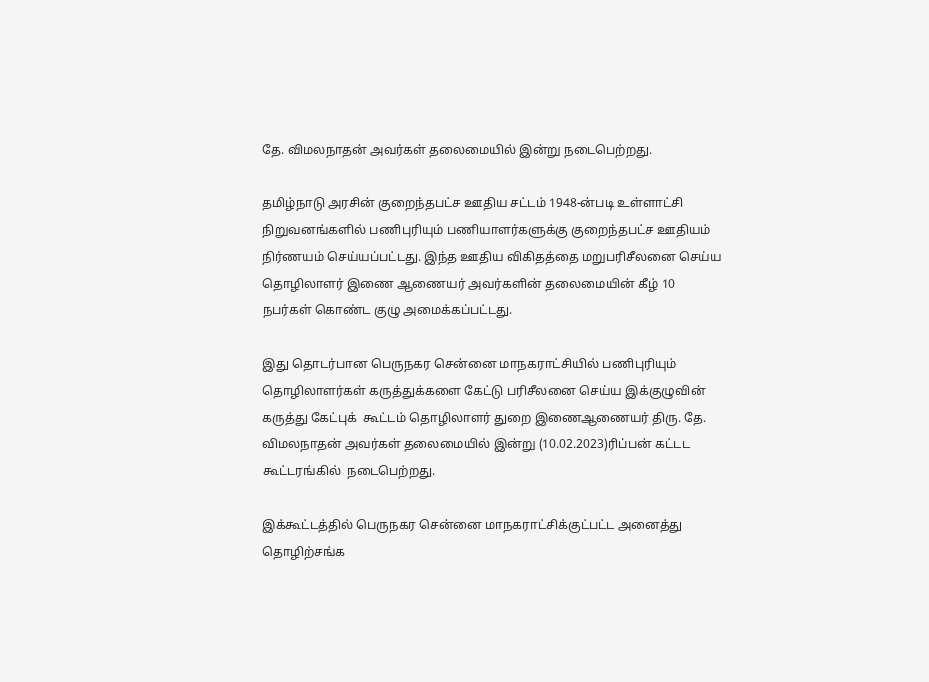தே. விமலநாதன் அவர்கள் தலைமையில் இன்று நடைபெற்றது.

தமிழ்நாடு அரசின் குறைந்தபட்ச ஊதிய சட்டம் 1948-ன்படி உள்ளாட்சி நிறுவனங்களில் பணிபுரியும் பணியாளர்களுக்கு குறைந்தபட்ச ஊதியம் நிர்ணயம் செய்யப்பட்டது. இந்த ஊதிய விகிதத்தை மறுபரிசீலனை செய்ய தொழிலாளர் இணை ஆணையர் அவர்களின் தலைமையின் கீழ் 10 நபர்கள் கொண்ட குழு அமைக்கப்பட்டது.

இது தொடர்பான பெருநகர சென்னை மாநகராட்சியில் பணிபுரியும் தொழிலாளர்கள் கருத்துக்களை கேட்டு பரிசீலனை செய்ய இக்குழுவின் கருத்து கேட்புக்  கூட்டம் தொழிலாளர் துறை இணைஆணையர் திரு. தே. விமலநாதன் அவர்கள் தலைமையில் இன்று (10.02.2023)ரிப்பன் கட்டட கூட்டரங்கில்  நடைபெற்றது.

இக்கூட்டத்தில் பெருநகர சென்னை மாநகராட்சிக்குட்பட்ட அனைத்து தொழிற்சங்க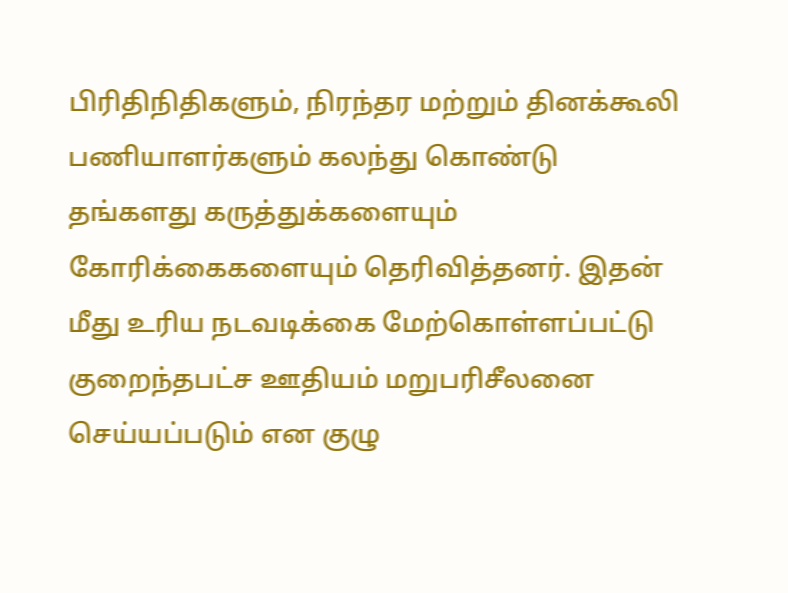பிரிதிநிதிகளும், நிரந்தர மற்றும் தினக்கூலி பணியாளர்களும் கலந்து கொண்டு தங்களது கருத்துக்களையும் கோரிக்கைகளையும் தெரிவித்தனர். இதன் மீது உரிய நடவடிக்கை மேற்கொள்ளப்பட்டு குறைந்தபட்ச ஊதியம் மறுபரிசீலனை செய்யப்படும் என குழு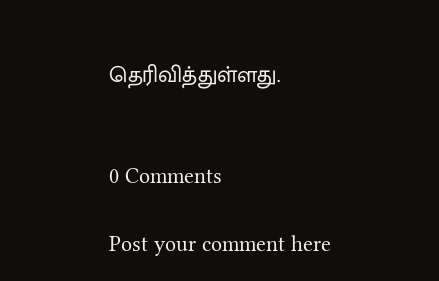தெரிவித்துள்ளது.


0 Comments

Post your comment here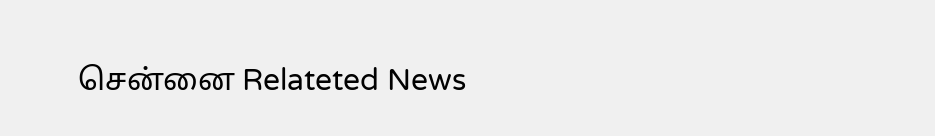சென்னை Relateted News